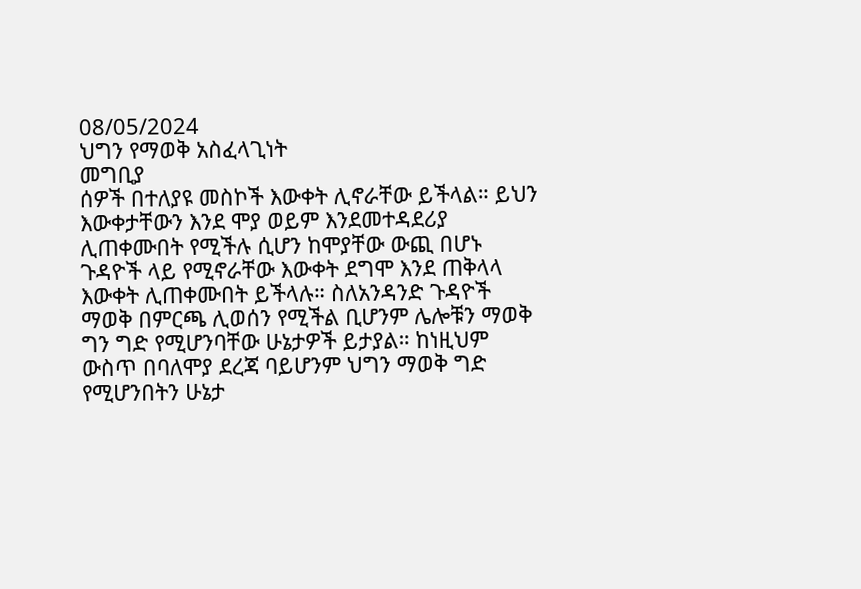08/05/2024
ህግን የማወቅ አስፈላጊነት
መግቢያ
ሰዎች በተለያዩ መስኮች እውቀት ሊኖራቸው ይችላል። ይህን እውቀታቸውን እንደ ሞያ ወይም እንደመተዳደሪያ ሊጠቀሙበት የሚችሉ ሲሆን ከሞያቸው ውጪ በሆኑ ጉዳዮች ላይ የሚኖራቸው እውቀት ደግሞ እንደ ጠቅላላ እውቀት ሊጠቀሙበት ይችላሉ። ስለአንዳንድ ጉዳዮች ማወቅ በምርጫ ሊወሰን የሚችል ቢሆንም ሌሎቹን ማወቅ ግን ግድ የሚሆንባቸው ሁኔታዎች ይታያል። ከነዚህም ውስጥ በባለሞያ ደረጃ ባይሆንም ህግን ማወቅ ግድ የሚሆንበትን ሁኔታ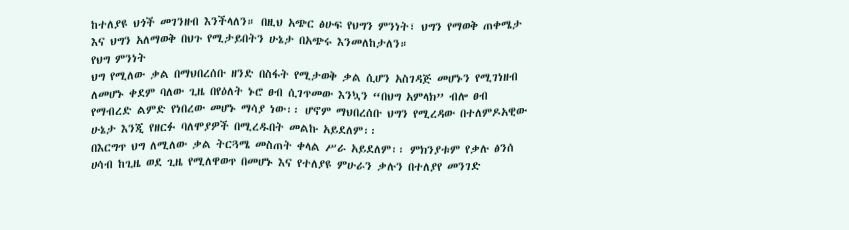ከተለያዩ ህጎች መገንዘብ እንችላለን። በዚህ አጭር ፅሁፍ የህግን ምንነት፣ ህግን የማወቅ ጠቀሜታ እና ህግን አለማወቅ በህጉ የሚታይበትን ሁኔታ በአጭሩ እንመለከታለን።
የህግ ምንነት
ህግ የሚለው ቃል በማህበረሰቡ ዘንድ በስፋት የሚታወቅ ቃል ሲሆን አስገዳጅ መሆኑን የሚገነዘብ ለመሆኑ ቀደም ባለው ጊዜ በየዕለት ኑሮ ፀብ ሲገጥመው እንኳን “በህግ አምላክ” ብሎ ፀብ የማብረድ ልምድ የነበረው መሆኑ ማሳያ ነው፡፡ ሆኖም ማህበረሰቡ ህግን የሚረዳው በተለምዶአዊው ሁኔታ እንጂ የዘርፉ ባለሞያዎች በሚረዱበት መልኩ አይደለም፡፡
በእርግጥ ህግ ለሚለው ቃል ትርጓሜ መስጠት ቀላል ሥራ አይደለም፡፡ ምክንያቱም የቃሉ ፅንሰ ሀሳብ ከጊዜ ወደ ጊዜ የሚለዋወጥ በመሆኑ እና የተለያዩ ምሁራን ቃሉን በተለያየ መንገድ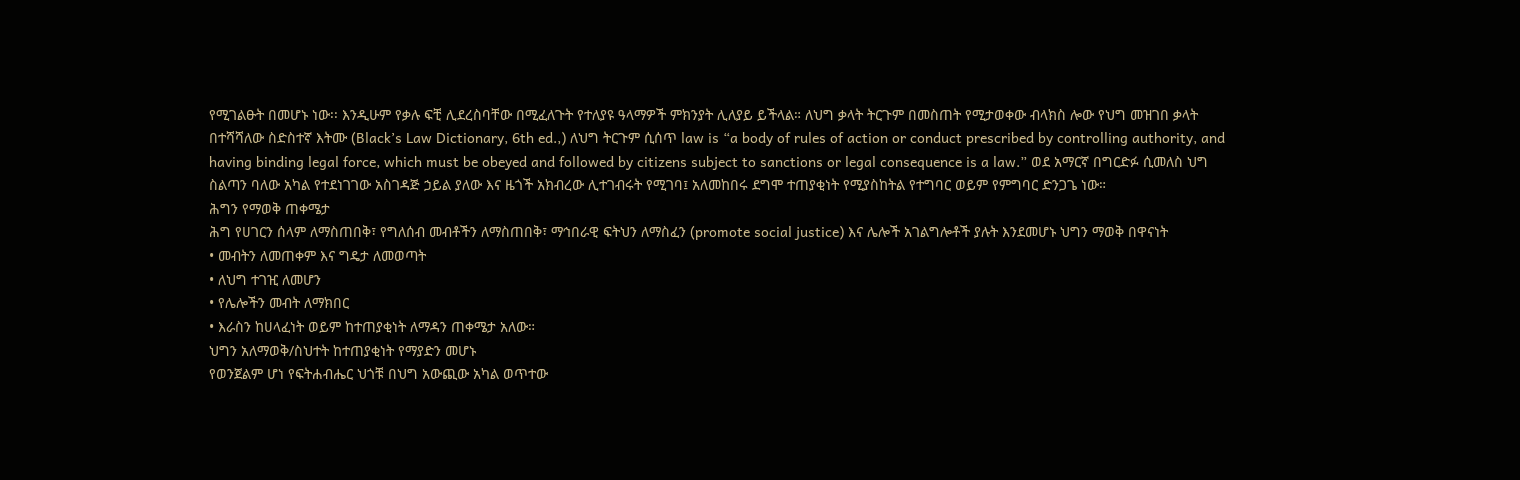የሚገልፁት በመሆኑ ነው፡፡ እንዲሁም የቃሉ ፍቺ ሊደረስባቸው በሚፈለጉት የተለያዩ ዓላማዎች ምክንያት ሊለያይ ይችላል። ለህግ ቃላት ትርጉም በመስጠት የሚታወቀው ብላክስ ሎው የህግ መዝገበ ቃላት በተሻሻለው ስድስተኛ እትሙ (Black’s Law Dictionary, 6th ed.,) ለህግ ትርጉም ሲሰጥ law is “a body of rules of action or conduct prescribed by controlling authority, and having binding legal force, which must be obeyed and followed by citizens subject to sanctions or legal consequence is a law.” ወደ አማርኛ በግርድፉ ሲመለስ ህግ ስልጣን ባለው አካል የተደነገገው አስገዳጅ ኃይል ያለው እና ዜጎች አክብረው ሊተገብሩት የሚገባ፤ አለመከበሩ ደግሞ ተጠያቂነት የሚያስከትል የተግባር ወይም የምግባር ድንጋጌ ነው።
ሕግን የማወቅ ጠቀሜታ
ሕግ የሀገርን ሰላም ለማስጠበቅ፣ የግለሰብ መብቶችን ለማስጠበቅ፣ ማኅበራዊ ፍትህን ለማስፈን (promote social justice) እና ሌሎች አገልግሎቶች ያሉት እንደመሆኑ ህግን ማወቅ በዋናነት
• መብትን ለመጠቀም እና ግዴታ ለመወጣት
• ለህግ ተገዢ ለመሆን
• የሌሎችን መብት ለማክበር
• እራስን ከሀላፈነት ወይም ከተጠያቂነት ለማዳን ጠቀሜታ አለው።
ህግን አለማወቅ/ስህተት ከተጠያቂነት የማያድን መሆኑ
የወንጀልም ሆነ የፍትሐብሔር ህጎቹ በህግ አውጪው አካል ወጥተው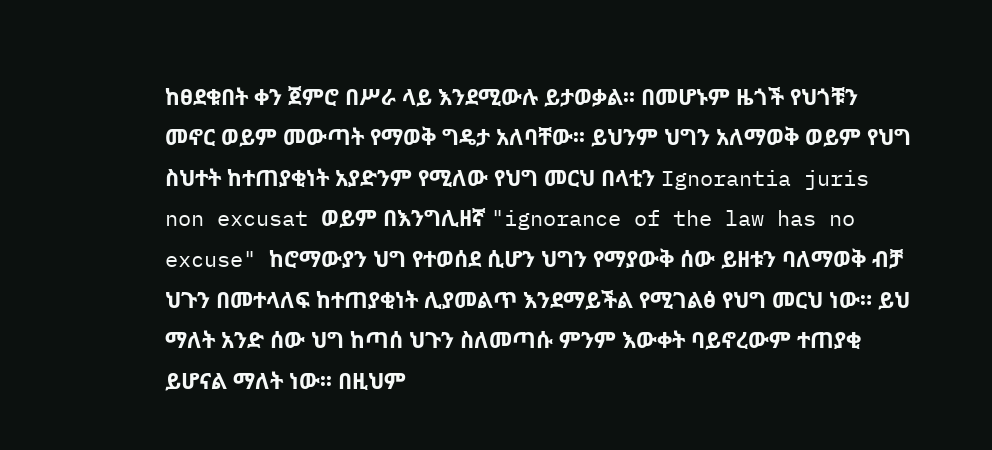ከፀደቁበት ቀን ጀምሮ በሥራ ላይ እንደሚውሉ ይታወቃል፡፡ በመሆኑም ዜጎች የህጎቹን መኖር ወይም መውጣት የማወቅ ግዴታ አለባቸው፡፡ ይህንም ህግን አለማወቅ ወይም የህግ ስህተት ከተጠያቂነት አያድንም የሚለው የህግ መርህ በላቲን Ignorantia juris non excusat ወይም በእንግሊዘኛ "ignorance of the law has no excuse" ከሮማውያን ህግ የተወሰደ ሲሆን ህግን የማያውቅ ሰው ይዘቱን ባለማወቅ ብቻ ህጉን በመተላለፍ ከተጠያቂነት ሊያመልጥ እንደማይችል የሚገልፅ የህግ መርህ ነው። ይህ ማለት አንድ ሰው ህግ ከጣሰ ህጉን ስለመጣሱ ምንም እውቀት ባይኖረውም ተጠያቂ ይሆናል ማለት ነው፡፡ በዚህም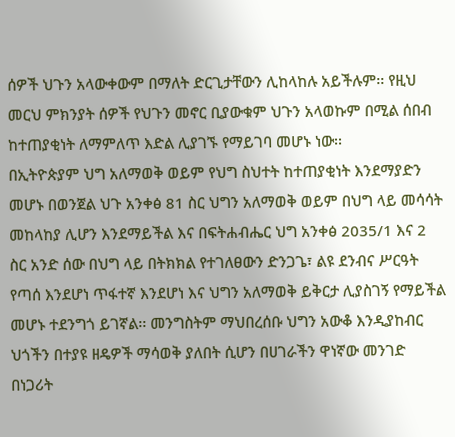ሰዎች ህጉን አላውቀውም በማለት ድርጊታቸውን ሊከላከሉ አይችሉም፡፡ የዚህ መርህ ምክንያት ሰዎች የህጉን መኖር ቢያውቁም ህጉን አላወኩም በሚል ሰበብ ከተጠያቂነት ለማምለጥ እድል ሊያገኙ የማይገባ መሆኑ ነው፡፡
በኢትዮጵያም ህግ አለማወቅ ወይም የህግ ስህተት ከተጠያቂነት እንደማያድን መሆኑ በወንጀል ህጉ አንቀፅ 81 ስር ህግን አለማወቅ ወይም በህግ ላይ መሳሳት መከላከያ ሊሆን እንደማይችል እና በፍትሐብሔር ህግ አንቀፅ 2035/1 እና 2 ስር አንድ ሰው በህግ ላይ በትክክል የተገለፀውን ድንጋጌ፣ ልዩ ደንብና ሥርዓት የጣሰ እንደሆነ ጥፋተኛ እንደሆነ እና ህግን አለማወቅ ይቅርታ ሊያስገኝ የማይችል መሆኑ ተደንግጎ ይገኛል፡፡ መንግስትም ማህበረሰቡ ህግን አውቆ እንዲያከብር ህጎችን በተያዩ ዘዴዎች ማሳወቅ ያለበት ሲሆን በሀገራችን ዋነኛው መንገድ በነጋሪት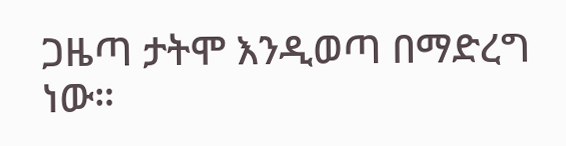ጋዜጣ ታትሞ እንዲወጣ በማድረግ ነው።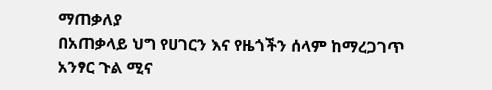ማጠቃለያ
በአጠቃላይ ህግ የሀገርን እና የዜጎችን ሰላም ከማረጋገጥ አንፃር ጉል ሚና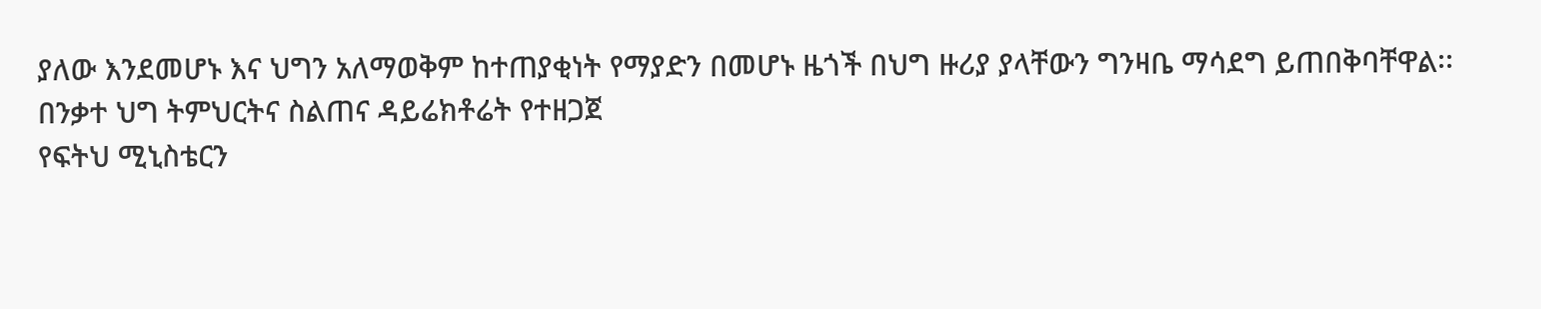ያለው እንደመሆኑ እና ህግን አለማወቅም ከተጠያቂነት የማያድን በመሆኑ ዜጎች በህግ ዙሪያ ያላቸውን ግንዛቤ ማሳደግ ይጠበቅባቸዋል፡፡
በንቃተ ህግ ትምህርትና ስልጠና ዳይሬክቶሬት የተዘጋጀ
የፍትህ ሚኒስቴርን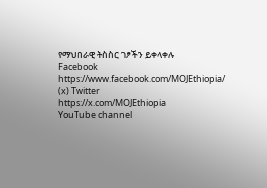የማህበራዊ ትስስር ገፆችን ይቀላቀሉ
Facebook
https://www.facebook.com/MOJEthiopia/
(x) Twitter
https://x.com/MOJEthiopia
YouTube channel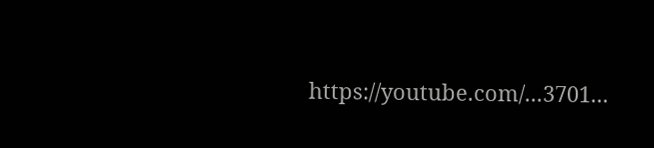https://youtube.com/...3701...